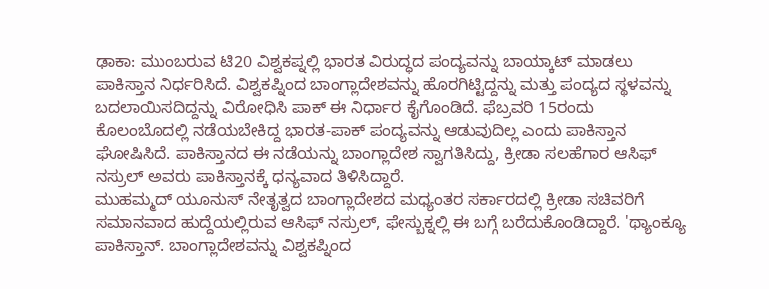ಢಾಕಾ: ಮುಂಬರುವ ಟಿ20 ವಿಶ್ವಕಪ್ನಲ್ಲಿ ಭಾರತ ವಿರುದ್ಧದ ಪಂದ್ಯವನ್ನು ಬಾಯ್ಕಾಟ್ ಮಾಡಲು ಪಾಕಿಸ್ತಾನ ನಿರ್ಧರಿಸಿದೆ. ವಿಶ್ವಕಪ್ನಿಂದ ಬಾಂಗ್ಲಾದೇಶವನ್ನು ಹೊರಗಿಟ್ಟಿದ್ದನ್ನು ಮತ್ತು ಪಂದ್ಯದ ಸ್ಥಳವನ್ನು ಬದಲಾಯಿಸದಿದ್ದನ್ನು ವಿರೋಧಿಸಿ ಪಾಕ್ ಈ ನಿರ್ಧಾರ ಕೈಗೊಂಡಿದೆ. ಫೆಬ್ರವರಿ 15ರಂದು ಕೊಲಂಬೊದಲ್ಲಿ ನಡೆಯಬೇಕಿದ್ದ ಭಾರತ-ಪಾಕ್ ಪಂದ್ಯವನ್ನು ಆಡುವುದಿಲ್ಲ ಎಂದು ಪಾಕಿಸ್ತಾನ ಘೋಷಿಸಿದೆ. ಪಾಕಿಸ್ತಾನದ ಈ ನಡೆಯನ್ನು ಬಾಂಗ್ಲಾದೇಶ ಸ್ವಾಗತಿಸಿದ್ದು, ಕ್ರೀಡಾ ಸಲಹೆಗಾರ ಆಸಿಫ್ ನಸ್ರುಲ್ ಅವರು ಪಾಕಿಸ್ತಾನಕ್ಕೆ ಧನ್ಯವಾದ ತಿಳಿಸಿದ್ದಾರೆ.
ಮುಹಮ್ಮದ್ ಯೂನುಸ್ ನೇತೃತ್ವದ ಬಾಂಗ್ಲಾದೇಶದ ಮಧ್ಯಂತರ ಸರ್ಕಾರದಲ್ಲಿ ಕ್ರೀಡಾ ಸಚಿವರಿಗೆ ಸಮಾನವಾದ ಹುದ್ದೆಯಲ್ಲಿರುವ ಆಸಿಫ್ ನಸ್ರುಲ್, ಫೇಸ್ಬುಕ್ನಲ್ಲಿ ಈ ಬಗ್ಗೆ ಬರೆದುಕೊಂಡಿದ್ದಾರೆ. 'ಥ್ಯಾಂಕ್ಯೂ ಪಾಕಿಸ್ತಾನ್. ಬಾಂಗ್ಲಾದೇಶವನ್ನು ವಿಶ್ವಕಪ್ನಿಂದ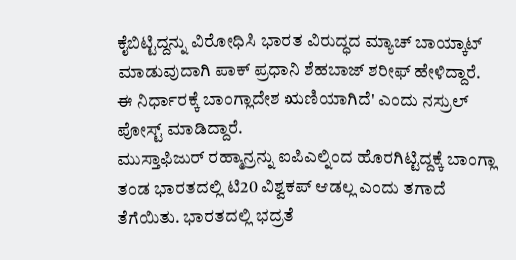ಕೈಬಿಟ್ಟಿದ್ದನ್ನು ವಿರೋಧಿಸಿ ಭಾರತ ವಿರುದ್ಧದ ಮ್ಯಾಚ್ ಬಾಯ್ಕಾಟ್ ಮಾಡುವುದಾಗಿ ಪಾಕ್ ಪ್ರಧಾನಿ ಶೆಹಬಾಜ್ ಶರೀಫ್ ಹೇಳಿದ್ದಾರೆ. ಈ ನಿರ್ಧಾರಕ್ಕೆ ಬಾಂಗ್ಲಾದೇಶ ಋಣಿಯಾಗಿದೆ' ಎಂದು ನಸ್ರುಲ್ ಪೋಸ್ಟ್ ಮಾಡಿದ್ದಾರೆ.
ಮುಸ್ತಾಫಿಜುರ್ ರಹ್ಮಾನ್ರನ್ನು ಐಪಿಎಲ್ನಿಂದ ಹೊರಗಿಟ್ಟಿದ್ದಕ್ಕೆ ಬಾಂಗ್ಲಾ ತಂಡ ಭಾರತದಲ್ಲಿ ಟಿ20 ವಿಶ್ವಕಪ್ ಆಡಲ್ಲ ಎಂದು ತಗಾದೆ ತೆಗೆಯಿತು. ಭಾರತದಲ್ಲಿ ಭದ್ರತೆ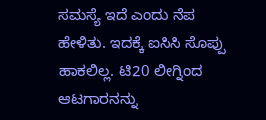ಸಮಸ್ಯೆ ಇದೆ ಎಂದು ನೆಪ ಹೇಳಿತು. ಇದಕ್ಕೆ ಐಸಿಸಿ ಸೊಪ್ಪು ಹಾಕಲಿಲ್ಲ. ಟಿ20 ಲೀಗ್ನಿಂದ ಆಟಗಾರನನ್ನು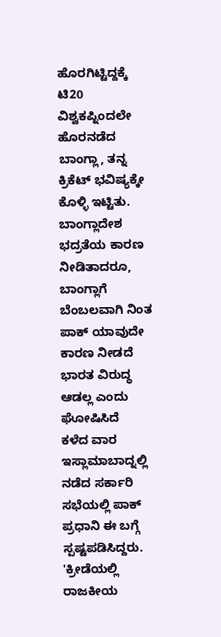ಹೊರಗಿಟ್ಟಿದ್ದಕ್ಕೆ ಟಿ20 ವಿಶ್ವಕಪ್ನಿಂದಲೇ ಹೊರನಡೆದ ಬಾಂಗ್ಲಾ, ತನ್ನ ಕ್ರಿಕೆಟ್ ಭವಿಷ್ಯಕ್ಕೇ ಕೊಳ್ಳಿ ಇಟ್ಟಿತು. ಬಾಂಗ್ಲಾದೇಶ ಭದ್ರತೆಯ ಕಾರಣ ನೀಡಿತಾದರೂ, ಬಾಂಗ್ಲಾಗೆ ಬೆಂಬಲವಾಗಿ ನಿಂತ ಪಾಕ್ ಯಾವುದೇ ಕಾರಣ ನೀಡದೆ ಭಾರತ ವಿರುದ್ಧ ಆಡಲ್ಲ ಎಂದು ಘೋಷಿಸಿದೆ
ಕಳೆದ ವಾರ ಇಸ್ಲಾಮಾಬಾದ್ನಲ್ಲಿ ನಡೆದ ಸರ್ಕಾರಿ ಸಭೆಯಲ್ಲಿ ಪಾಕ್ ಪ್ರಧಾನಿ ಈ ಬಗ್ಗೆ ಸ್ಪಷ್ಟಪಡಿಸಿದ್ದರು. 'ಕ್ರೀಡೆಯಲ್ಲಿ ರಾಜಕೀಯ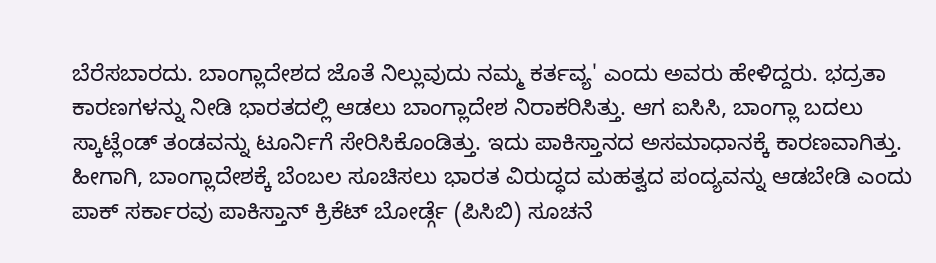ಬೆರೆಸಬಾರದು. ಬಾಂಗ್ಲಾದೇಶದ ಜೊತೆ ನಿಲ್ಲುವುದು ನಮ್ಮ ಕರ್ತವ್ಯ' ಎಂದು ಅವರು ಹೇಳಿದ್ದರು. ಭದ್ರತಾ ಕಾರಣಗಳನ್ನು ನೀಡಿ ಭಾರತದಲ್ಲಿ ಆಡಲು ಬಾಂಗ್ಲಾದೇಶ ನಿರಾಕರಿಸಿತ್ತು. ಆಗ ಐಸಿಸಿ, ಬಾಂಗ್ಲಾ ಬದಲು ಸ್ಕಾಟ್ಲೆಂಡ್ ತಂಡವನ್ನು ಟೂರ್ನಿಗೆ ಸೇರಿಸಿಕೊಂಡಿತ್ತು. ಇದು ಪಾಕಿಸ್ತಾನದ ಅಸಮಾಧಾನಕ್ಕೆ ಕಾರಣವಾಗಿತ್ತು. ಹೀಗಾಗಿ, ಬಾಂಗ್ಲಾದೇಶಕ್ಕೆ ಬೆಂಬಲ ಸೂಚಿಸಲು ಭಾರತ ವಿರುದ್ಧದ ಮಹತ್ವದ ಪಂದ್ಯವನ್ನು ಆಡಬೇಡಿ ಎಂದು ಪಾಕ್ ಸರ್ಕಾರವು ಪಾಕಿಸ್ತಾನ್ ಕ್ರಿಕೆಟ್ ಬೋರ್ಡ್ಗೆ (ಪಿಸಿಬಿ) ಸೂಚನೆ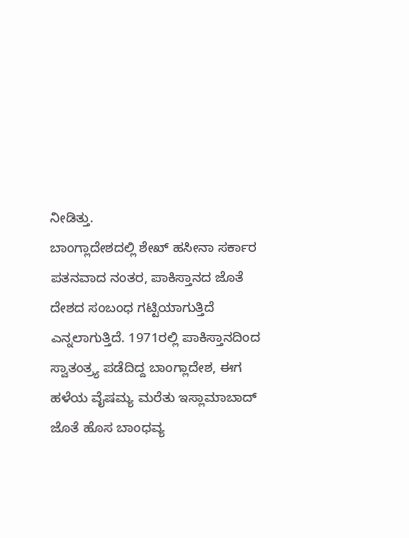ನೀಡಿತ್ತು.
ಬಾಂಗ್ಲಾದೇಶದಲ್ಲಿ ಶೇಖ್ ಹಸೀನಾ ಸರ್ಕಾರ ಪತನವಾದ ನಂತರ, ಪಾಕಿಸ್ತಾನದ ಜೊತೆ ದೇಶದ ಸಂಬಂಧ ಗಟ್ಟಿಯಾಗುತ್ತಿದೆ ಎನ್ನಲಾಗುತ್ತಿದೆ. 1971ರಲ್ಲಿ ಪಾಕಿಸ್ತಾನದಿಂದ ಸ್ವಾತಂತ್ರ್ಯ ಪಡೆದಿದ್ದ ಬಾಂಗ್ಲಾದೇಶ, ಈಗ ಹಳೆಯ ವೈಷಮ್ಯ ಮರೆತು ಇಸ್ಲಾಮಾಬಾದ್ ಜೊತೆ ಹೊಸ ಬಾಂಧವ್ಯ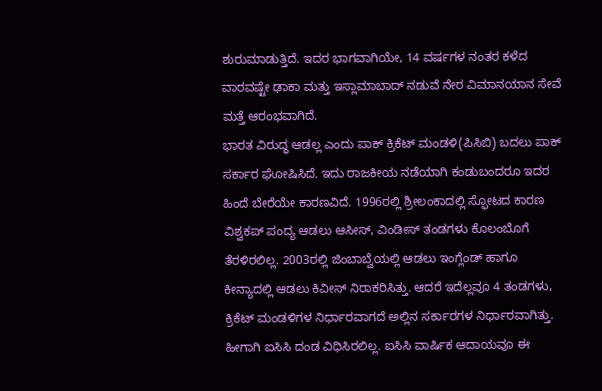ಶುರುಮಾಡುತ್ತಿದೆ. ಇದರ ಭಾಗವಾಗಿಯೇ, 14 ವರ್ಷಗಳ ನಂತರ ಕಳೆದ ವಾರವಷ್ಟೇ ಢಾಕಾ ಮತ್ತು ಇಸ್ಲಾಮಾಬಾದ್ ನಡುವೆ ನೇರ ವಿಮಾನಯಾನ ಸೇವೆ ಮತ್ತೆ ಆರಂಭವಾಗಿದೆ.
ಭಾರತ ವಿರುದ್ಧ ಆಡಲ್ಲ ಎಂದು ಪಾಕ್ ಕ್ರಿಕೆಟ್ ಮಂಡಳಿ(ಪಿಸಿಬಿ) ಬದಲು ಪಾಕ್ ಸರ್ಕಾರ ಘೋಷಿಸಿದೆ. ಇದು ರಾಜಕೀಯ ನಡೆಯಾಗಿ ಕಂಡುಬಂದರೂ ಇದರ ಹಿಂದೆ ಬೇರೆಯೇ ಕಾರಣವಿದೆ. 1996ರಲ್ಲಿ ಶ್ರೀಲಂಕಾದಲ್ಲಿ ಸ್ಫೋಟದ ಕಾರಣ ವಿಶ್ವಕಪ್ ಪಂದ್ಯ ಆಡಲು ಆಸೀಸ್, ವಿಂಡೀಸ್ ತಂಡಗಳು ಕೊಲಂಬೊಗೆ ತೆರಳಿರಲಿಲ್ಲ. 2003ರಲ್ಲಿ ಜಿಂಬಾಬ್ವೆಯಲ್ಲಿ ಆಡಲು ಇಂಗ್ಲೆಂಡ್ ಹಾಗೂ ಕೀನ್ಯಾದಲ್ಲಿ ಆಡಲು ಕಿವೀಸ್ ನಿರಾಕರಿಸಿತ್ತು. ಆದರೆ ಇದೆಲ್ಲವೂ 4 ತಂಡಗಳು, ಕ್ರಿಕೆಟ್ ಮಂಡಳಿಗಳ ನಿರ್ಧಾರವಾಗದೆ ಅಲ್ಲಿನ ಸರ್ಕಾರಗಳ ನಿರ್ಧಾರವಾಗಿತ್ತು. ಹೀಗಾಗಿ ಐಸಿಸಿ ದಂಡ ವಿಧಿಸಿರಲಿಲ್ಲ. ಐಸಿಸಿ ವಾರ್ಷಿಕ ಆದಾಯವೂ ಈ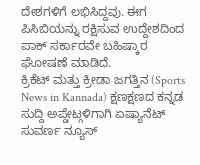ದೇಶಗಳಿಗೆ ಲಭಿಸಿದ್ದವು. ಈಗ ಪಿಸಿಬಿಯನ್ನು ರಕ್ಷಿಸುವ ಉದ್ದೇಶದಿಂದ ಪಾಕ್ ಸರ್ಕಾರವೇ ಬಹಿಷ್ಕಾರ ಘೋಷಣೆ ಮಾಡಿದೆ.
ಕ್ರಿಕೆಟ್ ಮತ್ತು ಕ್ರೀಡಾ ಜಗತ್ತಿನ (Sports News in Kannada) ಕ್ಷಣಕ್ಷಣದ ಕನ್ನಡ ಸುದ್ದಿ ಅಪ್ಡೇಟ್ಗಳಿಗಾಗಿ ಏಷ್ಯಾನೆಟ್ ಸುವರ್ಣ ನ್ಯೂಸ್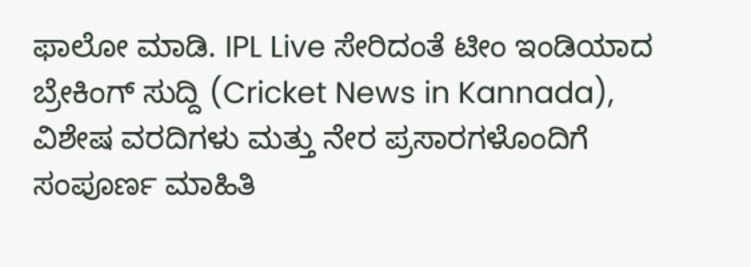ಫಾಲೋ ಮಾಡಿ. IPL Live ಸೇರಿದಂತೆ ಟೀಂ ಇಂಡಿಯಾದ ಬ್ರೇಕಿಂಗ್ ಸುದ್ದಿ (Cricket News in Kannada), ವಿಶೇಷ ವರದಿಗಳು ಮತ್ತು ನೇರ ಪ್ರಸಾರಗಳೊಂದಿಗೆ ಸಂಪೂರ್ಣ ಮಾಹಿತಿ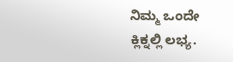ನಿಮ್ಮ ಒಂದೇ ಕ್ಲಿಕ್ನಲ್ಲಿ ಲಭ್ಯ.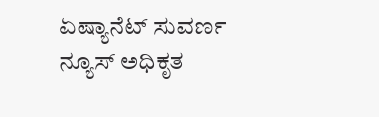ಏಷ್ಯಾನೆಟ್ ಸುವರ್ಣ ನ್ಯೂಸ್ ಅಧಿಕೃತ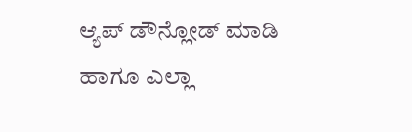ಆ್ಯಪ್ ಡೌನ್ಲೋಡ್ ಮಾಡಿ ಹಾಗೂ ಎಲ್ಲಾ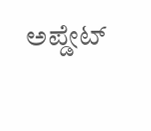ಅಪ್ಡೇಟ್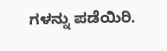ಗಳನ್ನು ಪಡೆಯಿರಿ.